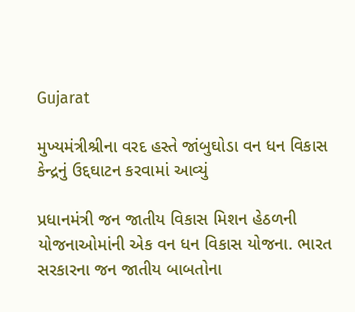Gujarat

મુખ્યમંત્રીશ્રીના વરદ હસ્તે જાંબુઘોડા વન ધન વિકાસ કેન્દ્રનું ઉદ્દઘાટન કરવામાં આવ્યું

પ્રધાનમંત્રી જન જાતીય વિકાસ મિશન હેઠળની યોજનાઓમાંની એક વન ધન વિકાસ યોજના. ભારત સરકારના જન જાતીય બાબતોના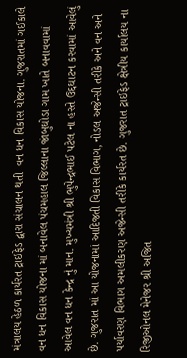મંત્રાલય હેઠળ કાર્યરત ટ્રાઇફેડ દ્વારા સંચાલન થતી  વન ધન વિકાસ યોજના. ગુજરાતમાં ગઈકાલે વન ધન વિકાસ યોજના માં બનાવેલ પંચમહાલ જિલ્લાના જાંબુઘોડા ગામ ખાતે બનાવવામાં આવેલ વન ધન કેન્દ્ર નું માન. મુખ્યમંત્રી શ્રી ભુપેન્દ્રભાઈ પટેલ ના હસ્તે ઉદ્દઘાટન કરવામાં આવેલું છે. ગુજરાત માં આ યોજનામાં આદિજતી વિકાસ વિભાગ, નોડલ અજેન્સી તરીકે અને વન અને પર્યાવરણ વિભાગ અમલીકરણ અજેન્સી તરીકે કાર્યરત છે. ગુજરાત ટ્રાઇફેડ ક્ષેત્રીય કાર્યાલય ના રિજીઓનલ મેનેજર શ્રી અજિત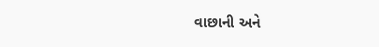વાછાની અને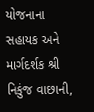યોજનાના સહાયક અને માર્ગદર્શક શ્રી નિકુંજ વાછાની,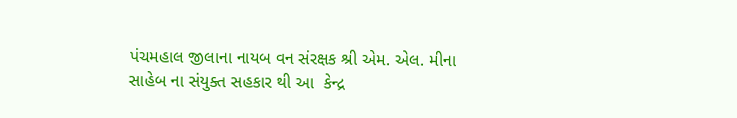પંચમહાલ જીલાના નાયબ વન સંરક્ષક શ્રી એમ. એલ. મીના સાહેબ ના સંયુક્ત સહકાર થી આ  કેન્દ્ર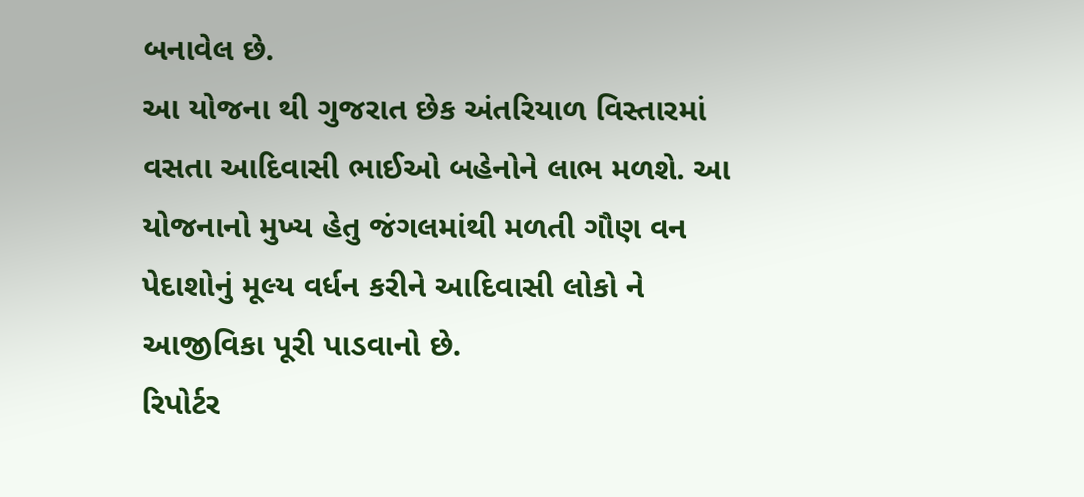બનાવેલ છે.
આ યોજના થી ગુજરાત છેક અંતરિયાળ વિસ્તારમાં વસતા આદિવાસી ભાઈઓ બહેનોને લાભ મળશે. આ યોજનાનો મુખ્ય હેતુ જંગલમાંથી મળતી ગૌણ વન પેદાશોનું મૂલ્ય વર્ધન કરીને આદિવાસી લોકો ને આજીવિકા પૂરી પાડવાનો છે.
રિપોર્ટર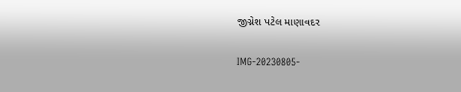જીગ્નેશ પટેલ માણાવદર

IMG-20230805-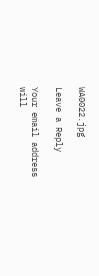WA0022.jpg

Leave a Reply

Your email address will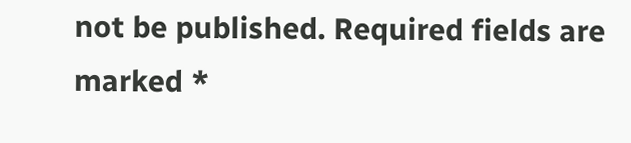not be published. Required fields are marked *